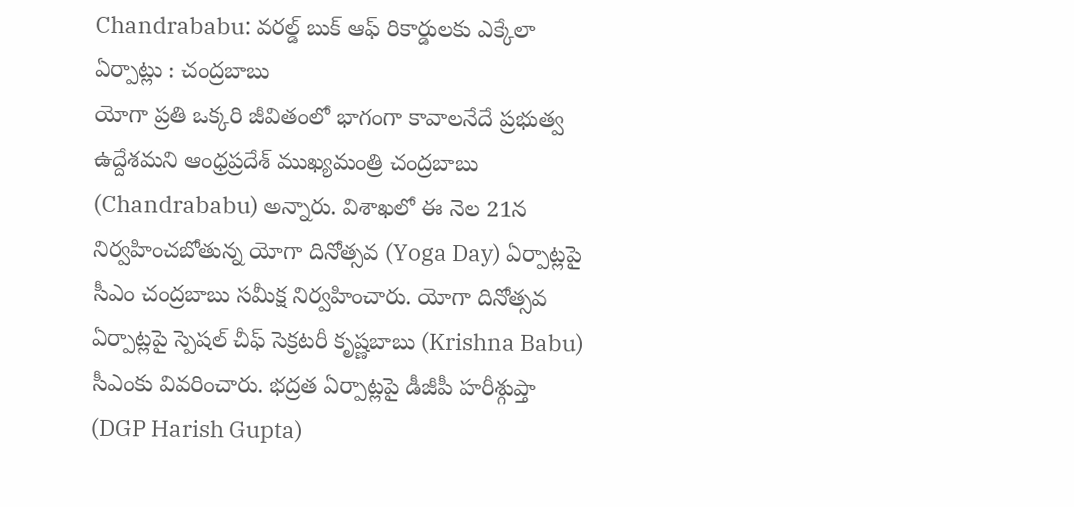Chandrababu: వరల్డ్ బుక్ ఆఫ్ రికార్డులకు ఎక్కేలా ఏర్పాట్లు : చంద్రబాబు
యోగా ప్రతి ఒక్కరి జీవితంలో భాగంగా కావాలనేదే ప్రభుత్వ ఉద్దేశమని ఆంధ్రప్రదేశ్ ముఖ్యమంత్రి చంద్రబాబు (Chandrababu) అన్నారు. విశాఖలో ఈ నెల 21న నిర్వహించబోతున్న యోగా దినోత్సవ (Yoga Day) ఏర్పాట్లపై సీఎం చంద్రబాబు సమీక్ష నిర్వహించారు. యోగా దినోత్సవ ఏర్పాట్లపై స్పెషల్ చీఫ్ సెక్రటరీ కృష్ణబాబు (Krishna Babu) సీఎంకు వివరించారు. భద్రత ఏర్పాట్లపై డీజీపీ హరీశ్గుప్తా (DGP Harish Gupta)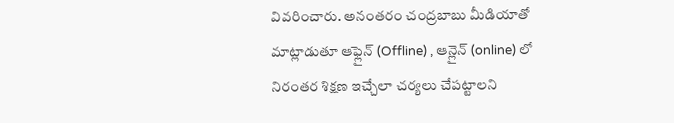వివరించారు. అనంతరం చంద్రబాబు మీడియాతో మాట్లాడుతూ ఆఫ్లైన్ (Offline) , ఆన్లైన్ (online) లో నిరంతర శిక్షణ ఇచ్చేలా చర్యలు చేపట్టాలని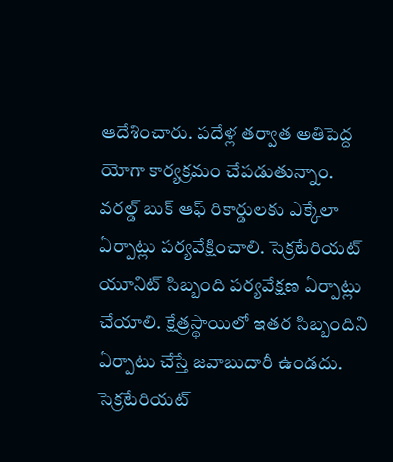ఆదేశించారు. పదేళ్ల తర్వాత అతిపెద్ద యోగా కార్యక్రమం చేపడుతున్నాం. వరల్డ్ బుక్ ఆఫ్ రికార్డులకు ఎక్కేలా ఏర్పాట్లు పర్యవేక్షించాలి. సెక్రటేరియట్ యూనిట్ సిబ్బంది పర్యవేక్షణ ఏర్పాట్లు చేయాలి. క్షేత్రస్థాయిలో ఇతర సిబ్బందిని ఏర్పాటు చేస్తే జవాబుదారీ ఉండదు. సెక్రటేరియట్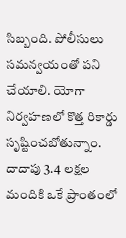సిబ్బంది. పోలీసులు సమన్వయంతో పని చేయాలి. యోగా నిర్వహణలో కొత్త రికార్డు సృష్టించబోతున్నాం. దాదాపు 3.4 లక్షల మందికి ఒకే ప్రాంతంలో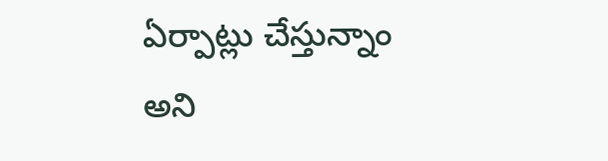ఏర్పాట్లు చేస్తున్నాం అని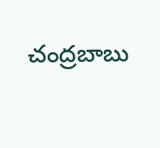చంద్రబాబు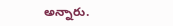అన్నారు.